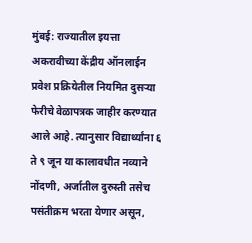मुंबई: राज्यातील इयत्ता अकरावीच्या केंद्रीय ऑनलाईन प्रवेश प्रक्रियेतील नियमित दुसऱ्या फेरीचे वेळापत्रक जाहीर करण्यात आले आहे. त्यानुसार विद्यार्थ्यांना ६ ते ९ जून या कालावधीत नव्याने नोंदणी, अर्जातील दुरुस्ती तसेच पसंतीक्रम भरता येणार असून,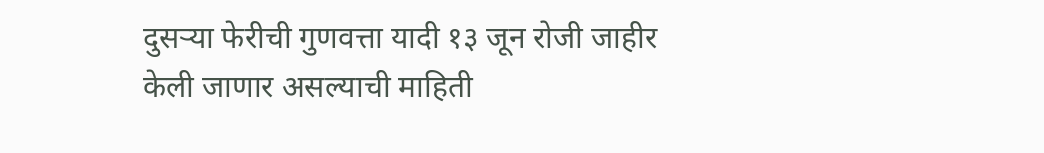दुसऱ्या फेरीची गुणवत्ता यादी १३ जून रोजी जाहीर केली जाणार असल्याची माहिती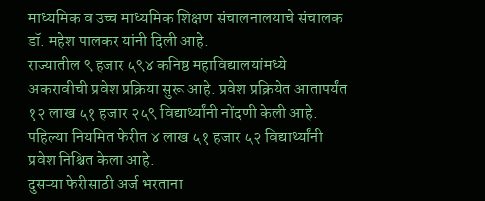माध्यमिक व उच्च माध्यमिक शिक्षण संचालनालयाचे संचालक डॉ. महेश पालकर यांनी दिली आहे.
राज्यातील ९ हजार ५९४ कनिष्ठ महाविद्यालयांमध्ये अकरावीची प्रवेश प्रक्रिया सुरू आहे. प्रवेश प्रक्रियेत आतापर्यंत १२ लाख ५१ हजार २५९ विद्यार्थ्यांनी नोंदणी केली आहे. पहिल्या नियमित फेरीत ४ लाख ५१ हजार ५२ विद्यार्थ्यांनी प्रवेश निश्चित केला आहे.
दुसऱ्या फेरीसाठी अर्ज भरताना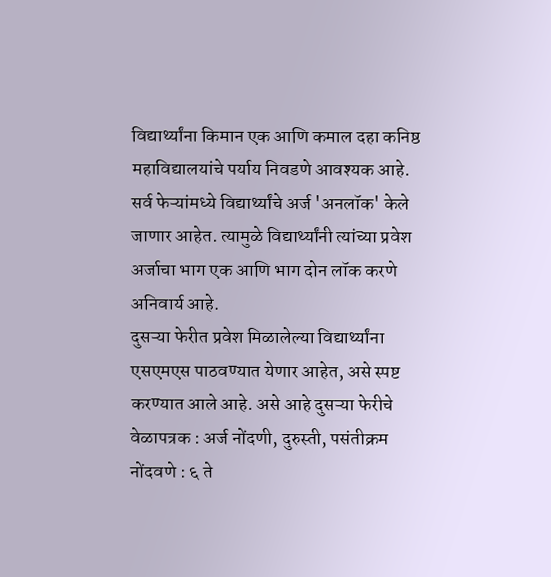विद्यार्थ्यांना किमान एक आणि कमाल दहा कनिष्ठ महाविद्यालयांचे पर्याय निवडणे आवश्यक आहे. सर्व फेऱ्यांमध्ये विद्यार्थ्यांचे अर्ज 'अनलॉक' केले जाणार आहेत. त्यामुळे विद्यार्थ्यांनी त्यांच्या प्रवेश अर्जाचा भाग एक आणि भाग दोन लॉक करणे अनिवार्य आहे.
दुसऱ्या फेरीत प्रवेश मिळालेल्या विद्यार्थ्यांना एसएमएस पाठवण्यात येणार आहेत, असे स्पष्ट करण्यात आले आहे. असे आहे दुसऱ्या फेरीचे वेळापत्रक : अर्ज नोंदणी, दुरुस्ती, पसंतीक्रम नोंदवणे : ६ ते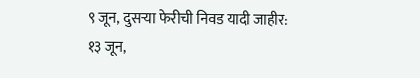९ जून, दुसऱ्या फेरीची निवड यादी जाहीर: १३ जून,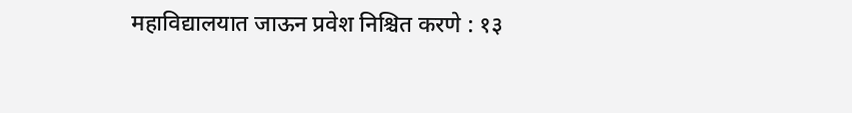महाविद्यालयात जाऊन प्रवेश निश्चित करणे : १३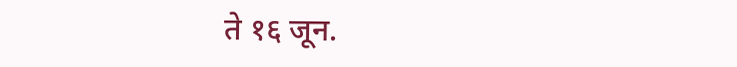ते १६ जून.